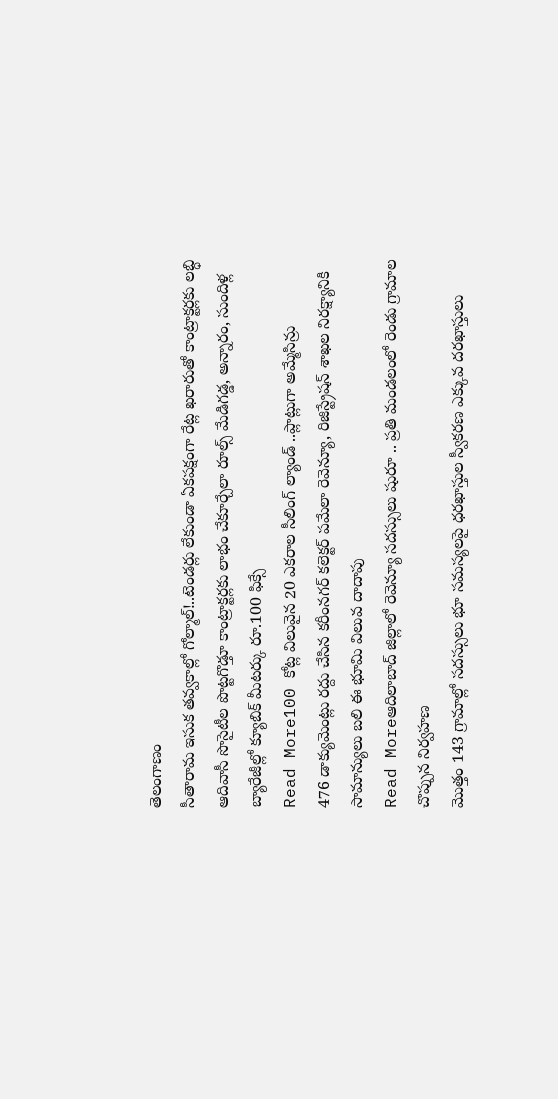తెలంగాణం
సీతారామ ఇసుక తవ్వకాల్లో గోల్మాల్!..టెండర్లు లేకుండా ఏకపక్షంగా రేట్ల ఖరారుతో కాంట్రాక్టర్లకు లబ్ధి
ఆదివాసీ సొసైటీల పొట్టగొడ్తూ కాంట్రాక్టర్లకు లాభం చేకూర్చేలా రూల్స్ మేడిగడ్డ, అన్నారం, సుందిళ్ల బ్యారేజీల్లో క్యూబిక్ మీటర్కు రూ.100 ఫిక్సే
Read More100 కోట్ల విలువైన 20 ఎకరాల సీలింగ్ ల్యాండ్ ..ప్లాట్లుగా అమ్మేసిన్రు
476 డాక్యుమెంట్లు రద్దు చేసిన కరీంనగర్ కలెక్టర్ పమేలా రెవెన్యూ, రిజిస్ట్రేషన్ శాఖల నిరక్ష్యానికి సామాన్యులు బలి ఈ భూమి విలువ దాదాపు
Read Moreఆదిలాబాద్ జిల్లాలో రెవెన్యూ సదస్సులు షురూ .. ప్రతి మండలంలో రెండు గ్రామాల చొప్పున నిర్వహణ
మొత్తం 143 గ్రామాల్లో సదస్సులు భూ సమస్యలపై ధరఖాస్తుల స్వీకరణ ఎక్కువ దరఖాస్తులు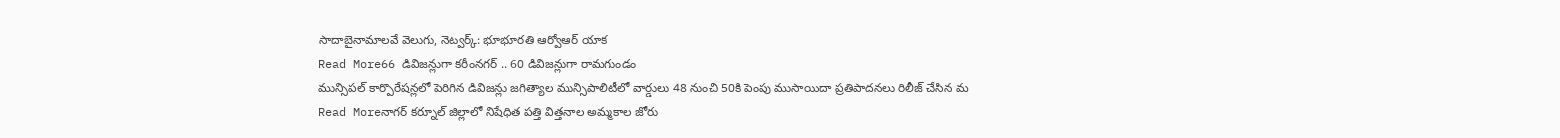సాదాబైనామాలవే వెలుగు, నెట్వర్క్: భూభూరతి ఆర్వోఆర్ యాక
Read More66 డివిజన్లుగా కరీంనగర్ .. 60 డివిజన్లుగా రామగుండం
మున్సిపల్ కార్పొరేషన్లలో పెరిగిన డివిజన్లు జగిత్యాల మున్సిపాలిటీలో వార్డులు 48 నుంచి 50కి పెంపు ముసాయిదా ప్రతిపాదనలు రిలీజ్ చేసిన మ
Read Moreనాగర్ కర్నూల్ జిల్లాలో నిషేధిత పత్తి విత్తనాల అమ్మకాల జోరు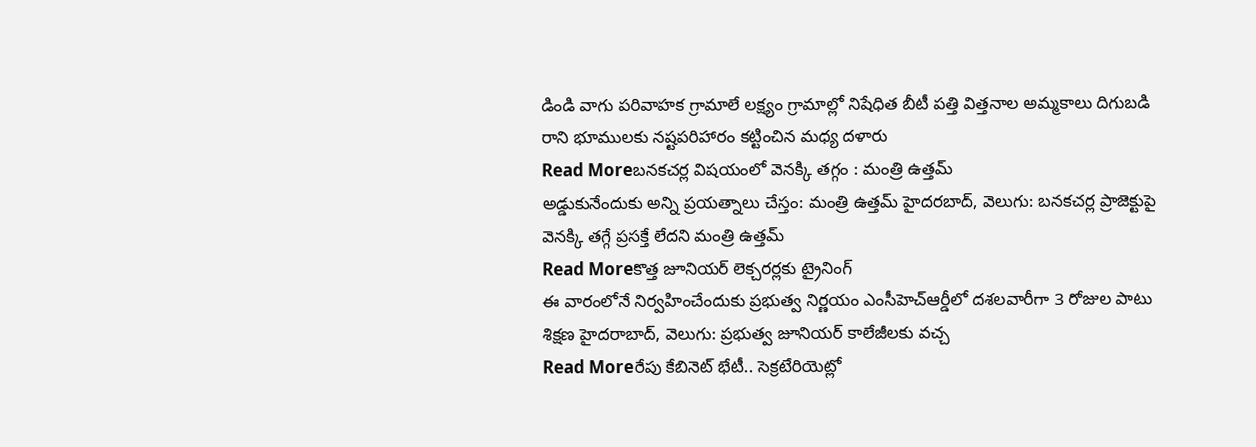డిండి వాగు పరివాహక గ్రామాలే లక్ష్యం గ్రామాల్లో నిషేధిత బీటీ పత్తి విత్తనాల అమ్మకాలు దిగుబడి రాని భూములకు నష్టపరిహారం కట్టించిన మధ్య దళారు
Read Moreబనకచర్ల విషయంలో వెనక్కి తగ్గం : మంత్రి ఉత్తమ్
అడ్డుకునేందుకు అన్ని ప్రయత్నాలు చేస్తం: మంత్రి ఉత్తమ్ హైదరబాద్, వెలుగు: బనకచర్ల ప్రాజెక్టుపై వెనక్కి తగ్గే ప్రసక్తే లేదని మంత్రి ఉత్తమ్
Read Moreకొత్త జూనియర్ లెక్చరర్లకు ట్రైనింగ్
ఈ వారంలోనే నిర్వహించేందుకు ప్రభుత్వ నిర్ణయం ఎంసీహెచ్ఆర్డీలో దశలవారీగా 3 రోజుల పాటు శిక్షణ హైదరాబాద్, వెలుగు: ప్రభుత్వ జూనియర్ కాలేజీలకు వచ్చ
Read Moreరేపు కేబినెట్ భేటీ.. సెక్రటేరియెట్లో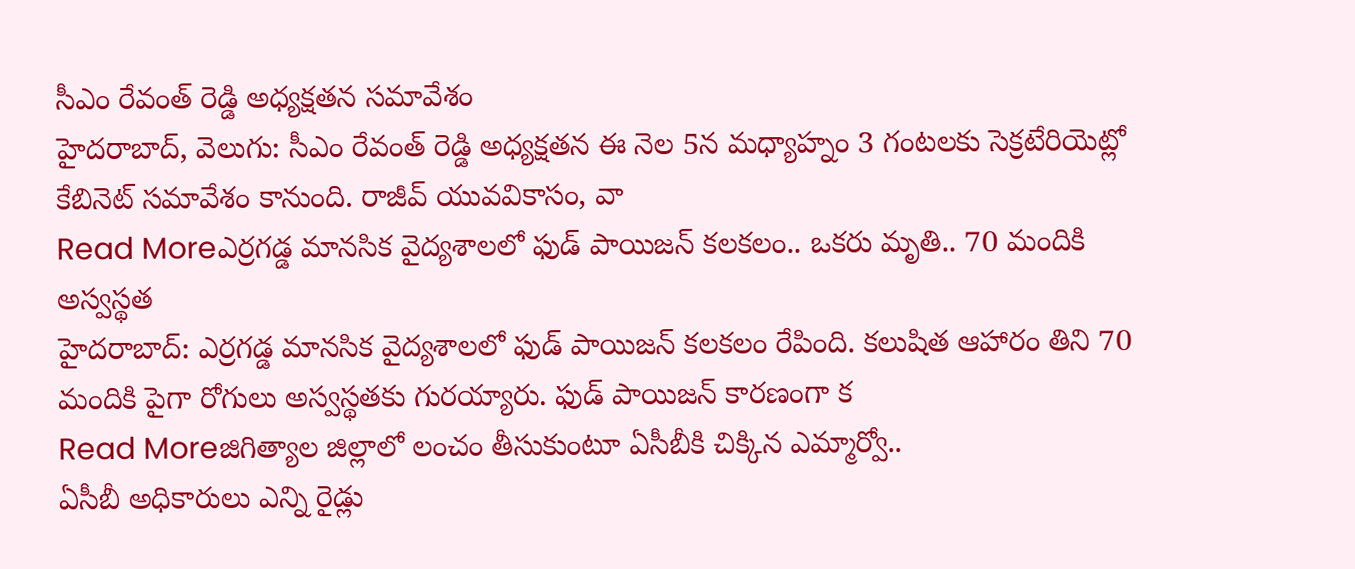సీఎం రేవంత్ రెడ్డి అధ్యక్షతన సమావేశం
హైదరాబాద్, వెలుగు: సీఎం రేవంత్ రెడ్డి అధ్యక్షతన ఈ నెల 5న మధ్యాహ్నం 3 గంటలకు సెక్రటేరియెట్లో కేబినెట్ సమావేశం కానుంది. రాజీవ్ యువవికాసం, వా
Read Moreఎర్రగడ్డ మానసిక వైద్యశాలలో ఫుడ్ పాయిజన్ కలకలం.. ఒకరు మృతి.. 70 మందికి అస్వస్థత
హైదరాబాద్: ఎర్రగడ్డ మానసిక వైద్యశాలలో ఫుడ్ పాయిజన్ కలకలం రేపింది. కలుషిత ఆహారం తిని 70 మందికి పైగా రోగులు అస్వస్థతకు గురయ్యారు. ఫుడ్ పాయిజన్ కారణంగా క
Read Moreజిగిత్యాల జిల్లాలో లంచం తీసుకుంటూ ఏసీబీకి చిక్కిన ఎమ్మార్వో..
ఏసీబీ అధికారులు ఎన్ని రైడ్లు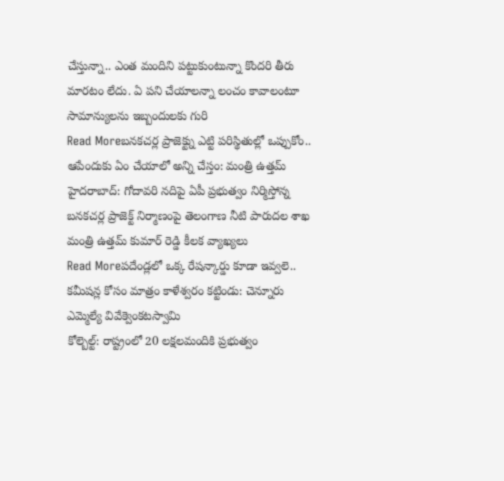చేస్తున్నా.. ఎంత మందిని పట్టుకుంటున్నా కొందరి తీరు మారటం లేదు. ఏ పని చేయాలన్నా లంచం కావాలంటూ సామాన్యులను ఇబ్బందులకు గురి
Read Moreబనకచర్ల ప్రాజెక్ట్ను ఎట్టి పరిస్థితుల్లో ఒప్పుకోం.. ఆపేందుకు ఏం చేయాలో అన్ని చేస్తం: మంత్రి ఉత్తమ్
హైదరాబాద్: గోదావరి నదిపై ఏపీ ప్రభుత్వం నిర్మిస్తోన్న బనకచర్ల ప్రాజెక్ట్ నిర్మాణంపై తెలంగాణ నీటి పారుదల శాఖ మంత్రి ఉత్తమ్ కుమార్ రెడ్డి కీలక వ్యాఖ్యలు
Read Moreపదేండ్లలో ఒక్క రేషన్కార్డు కూడా ఇవ్వలె.. కమీషన్ల కోసం మాత్రం కాళేశ్వరం కట్టిండు: చెన్నూరు ఎమ్మెల్యే వివేక్వెంకటస్వామి
కోల్బెల్ట్: రాష్ట్రంలో 20 లక్షలమందికి ప్రభుత్వం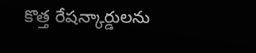కొత్త రేషన్కార్డులను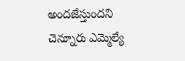అందజేస్తుందని చెన్నూరు ఎమ్మెల్యే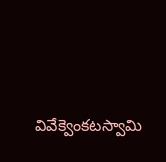వివేక్వెంకటస్వామి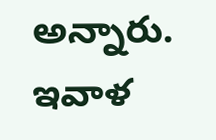అన్నారు. ఇవాళ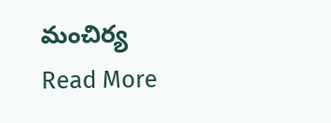మంచిర్య
Read More